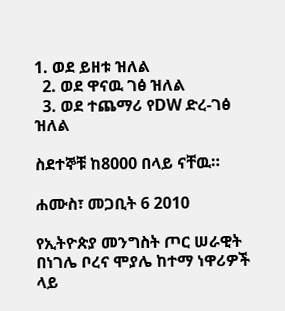1. ወደ ይዘቱ ዝለል
  2. ወደ ዋናዉ ገፅ ዝለል
  3. ወደ ተጨማሪ የDW ድረ-ገፅ ዝለል

ስደተኞቹ ከ8000 በላይ ናቸዉ።

ሐሙስ፣ መጋቢት 6 2010

የኢትዮጵያ መንግስት ጦር ሠራዊት በነገሌ ቦረና ሞያሌ ከተማ ነዋሪዎች ላይ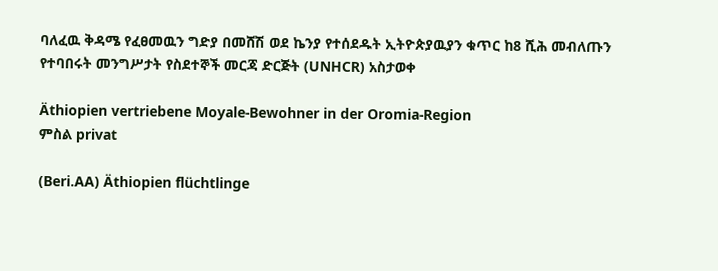ባለፈዉ ቅዳሜ የፈፀመዉን ግድያ በመሸሽ ወደ ኬንያ የተሰደዱት ኢትዮጵያዉያን ቁጥር ከ8 ሺሕ መብለጡን የተባበሩት መንግሥታት የስደተኞች መርጃ ድርጅት (UNHCR) አስታወቀ

Äthiopien vertriebene Moyale-Bewohner in der Oromia-Region
ምስል privat

(Beri.AA) Äthiopien flüchtlinge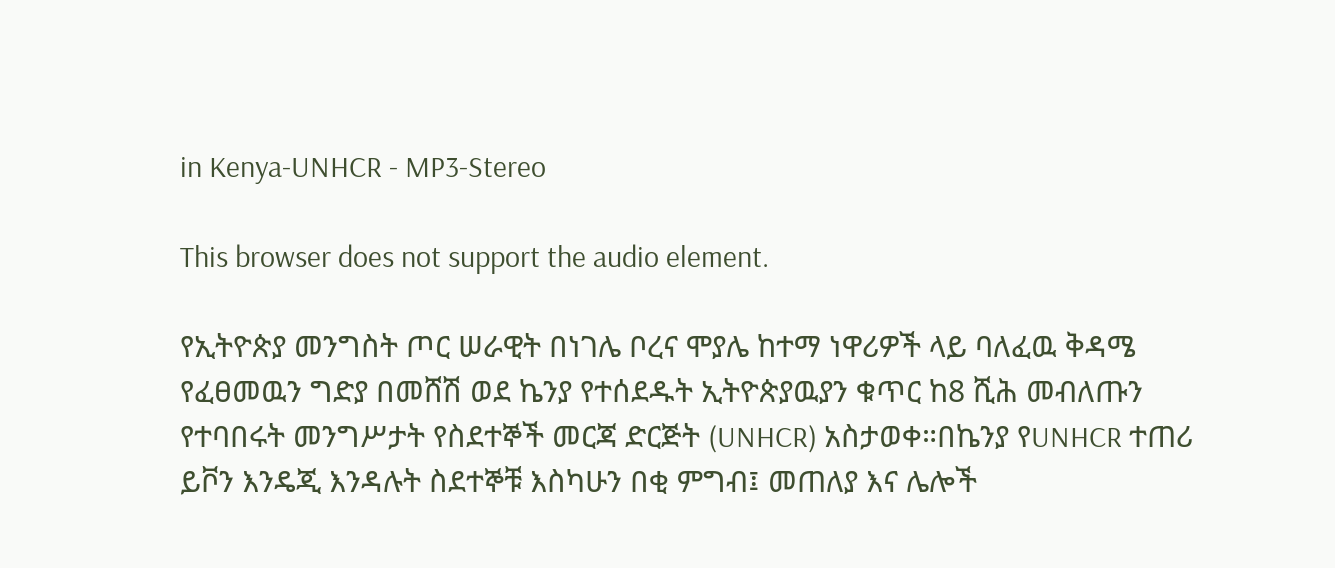in Kenya-UNHCR - MP3-Stereo

This browser does not support the audio element.

የኢትዮጵያ መንግስት ጦር ሠራዊት በነገሌ ቦረና ሞያሌ ከተማ ነዋሪዎች ላይ ባለፈዉ ቅዳሜ የፈፀመዉን ግድያ በመሸሽ ወደ ኬንያ የተሰደዱት ኢትዮጵያዉያን ቁጥር ከ8 ሺሕ መብለጡን የተባበሩት መንግሥታት የስደተኞች መርጃ ድርጅት (UNHCR) አስታወቀ።በኬንያ የUNHCR ተጠሪ ይቮን እንዴጂ እንዳሉት ስደተኞቹ እስካሁን በቂ ምግብ፤ መጠለያ እና ሌሎች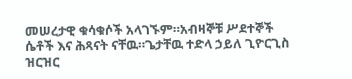መሠረታዊ ቁሳቁሶች አላገኙም።አብዛኞቹ ሥደተኞች ሴቶች እና ሕጻናት ናቸዉ።ጌታቸዉ ተድላ ኃይለ ጊዮርጊስ ዝርዝር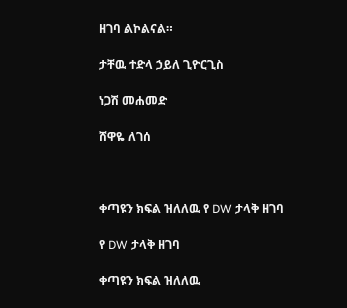ዘገባ ልኮልናል።

ታቸዉ ተድላ ኃይለ ጊዮርጊስ

ነጋሽ መሐመድ

ሸዋዬ ለገሰ



ቀጣዩን ክፍል ዝለለዉ የ DW ታላቅ ዘገባ

የ DW ታላቅ ዘገባ

ቀጣዩን ክፍል ዝለለዉ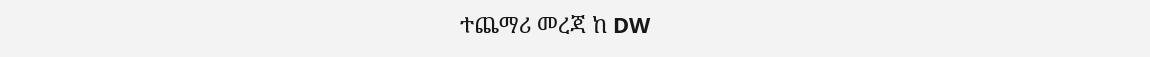ተጨማሪ መረጃ ከ DW